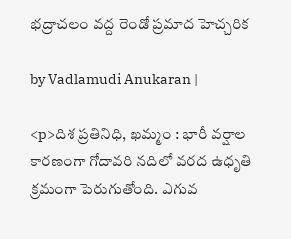భద్రాచలం వద్ద రెండో ప్రమాద హెచ్చరిక

by Vadlamudi Anukaran |

<p>దిశ ప్ర‌తినిధి, ఖ‌మ్మం : భారీ వర్షాల కారణంగా గోదావరి నదిలో వరద ఉధృతి క్రమంగా పెరుగుతోంది. ఎగువ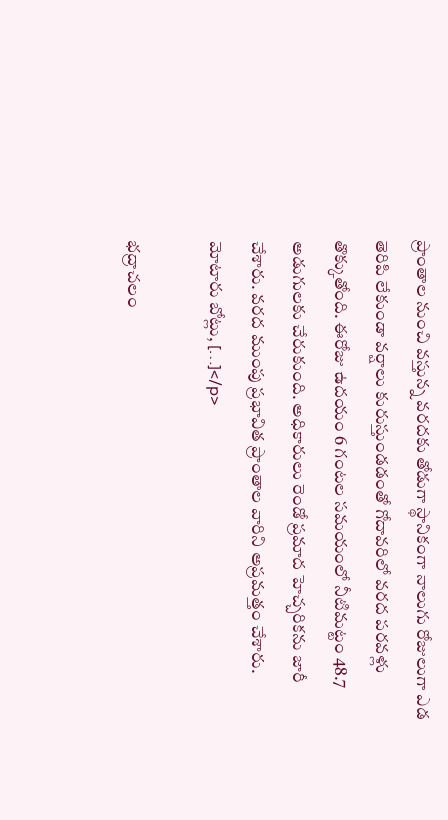ప్రాంతాల నుంచి వస్తున్న వరదకు తోడుగా స్థానికంగా నాలుగు రోజులుగా ఎడ తెరిపి లేకుండా వర్షాలు కురుస్తుండడంతో గోదావరిలో వరద పరవళ్లు తొక్కుతోంది. ఈరోజు ఉదయం 6 గంటల సమయంలో నీటిమట్టం 48.7 అడుగులకు చేరుకుంది. అధికారులు రెండో ప్రమాద హెచ్చరికను జారీ చేశారు. వరద ముంపు ప్రభావిత ప్రాంతాల వారిని అప్రమత్తం చేశారు. మోటారు బోట్లు, […]</p>

భద్రాచలం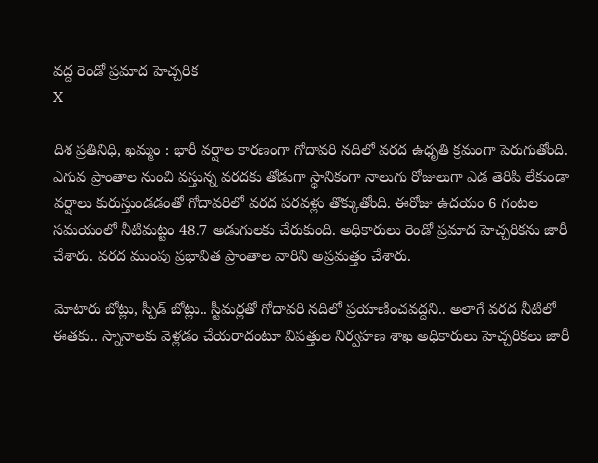వద్ద రెండో ప్రమాద హెచ్చరిక
X

దిశ ప్ర‌తినిధి, ఖ‌మ్మం : భారీ వర్షాల కారణంగా గోదావరి నదిలో వరద ఉధృతి క్రమంగా పెరుగుతోంది. ఎగువ ప్రాంతాల నుంచి వస్తున్న వరదకు తోడుగా స్థానికంగా నాలుగు రోజులుగా ఎడ తెరిపి లేకుండా వర్షాలు కురుస్తుండడంతో గోదావరిలో వరద పరవళ్లు తొక్కుతోంది. ఈరోజు ఉదయం 6 గంటల సమయంలో నీటిమట్టం 48.7 అడుగులకు చేరుకుంది. అధికారులు రెండో ప్రమాద హెచ్చరికను జారీ చేశారు. వరద ముంపు ప్రభావిత ప్రాంతాల వారిని అప్రమత్తం చేశారు.

మోటారు బోట్లు, స్పీడ్ బోట్లు.. స్టీమర్లతో గోదావరి నదిలో ప్రయాణించవద్దని.. అలాగే వరద నీటిలో ఈతకు.. స్నానాలకు వెళ్లడం చేయరాదంటూ విపత్తుల నిర్వహణ శాఖ అధికారులు హెచ్చరికలు జారీ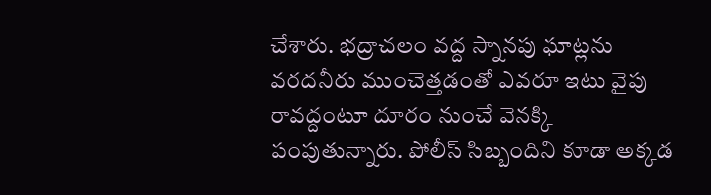చేశారు. భద్రాచలం వద్ద స్నానపు ఘాట్లను వరదనీరు ముంచెత్తడంతో ఎవరూ ఇటు వైపు రావద్దంటూ దూరం నుంచే వెనక్కి పంపుతున్నారు. పోలీస్ సిబ్బందిని కూడా అక్క‌డ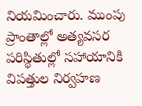నియ‌మించారు. ముంపు ప్రాంతాల్లో అత్యవసర పరిస్థితుల్లో సహాయానికి విపత్తుల నిర్వహణ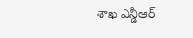శాఖ ఎన్డీఆర్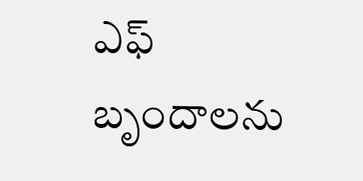ఎఫ్ బృందాలను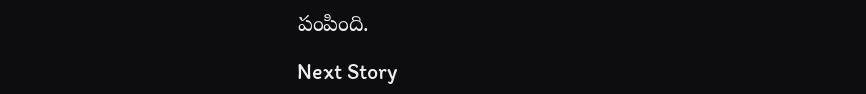పంపింది.

Next Story